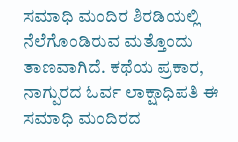ಸಮಾಧಿ ಮಂದಿರ ಶಿರಡಿಯಲ್ಲಿ ನೆಲೆಗೊಂಡಿರುವ ಮತ್ತೊಂದು ತಾಣವಾಗಿದೆ. ಕಥೆಯ ಪ್ರಕಾರ, ನಾಗ್ಪುರದ ಓರ್ವ ಲಾಕ್ಷಾಧಿಪತಿ ಈ ಸಮಾಧಿ ಮಂದಿರದ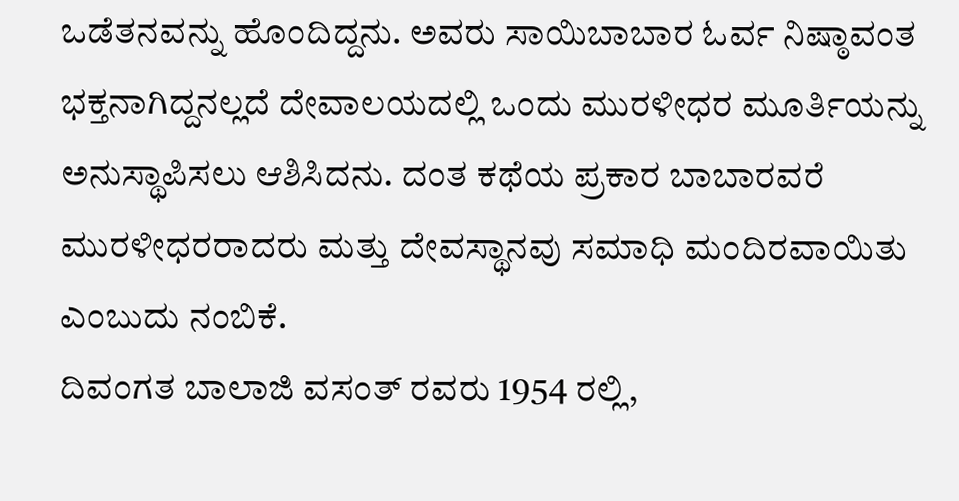ಒಡೆತನವನ್ನು ಹೊಂದಿದ್ದನು. ಅವರು ಸಾಯಿಬಾಬಾರ ಓರ್ವ ನಿಷ್ಠಾವಂತ ಭಕ್ತನಾಗಿದ್ದನಲ್ಲದೆ ದೇವಾಲಯದಲ್ಲಿ ಒಂದು ಮುರಳೀಧರ ಮೂರ್ತಿಯನ್ನು ಅನುಸ್ಥಾಪಿಸಲು ಆಶಿಸಿದನು. ದಂತ ಕಥೆಯ ಪ್ರಕಾರ ಬಾಬಾರವರೆ ಮುರಳೀಧರರಾದರು ಮತ್ತು ದೇವಸ್ಥಾನವು ಸಮಾಧಿ ಮಂದಿರವಾಯಿತು ಎಂಬುದು ನಂಬಿಕೆ.
ದಿವಂಗತ ಬಾಲಾಜಿ ವಸಂತ್ ರವರು 1954 ರಲ್ಲಿ,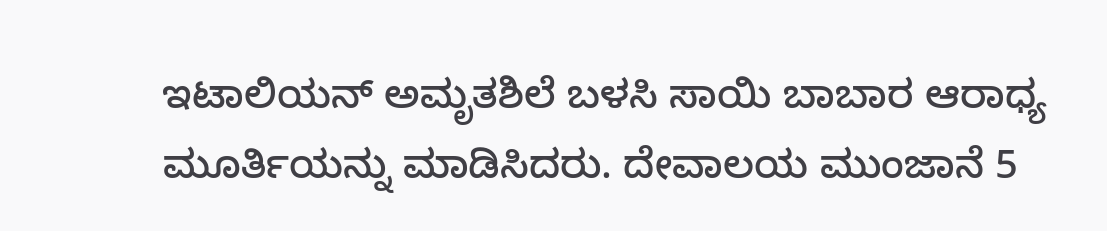ಇಟಾಲಿಯನ್ ಅಮೃತಶಿಲೆ ಬಳಸಿ ಸಾಯಿ ಬಾಬಾರ ಆರಾಧ್ಯ ಮೂರ್ತಿಯನ್ನು ಮಾಡಿಸಿದರು. ದೇವಾಲಯ ಮುಂಜಾನೆ 5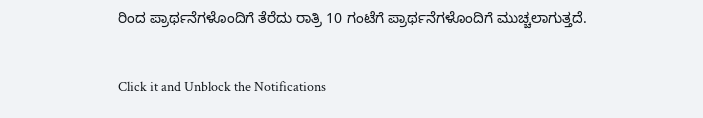ರಿಂದ ಪ್ರಾರ್ಥನೆಗಳೊಂದಿಗೆ ತೆರೆದು ರಾತ್ರಿ 10 ಗಂಟೆಗೆ ಪ್ರಾರ್ಥನೆಗಳೊಂದಿಗೆ ಮುಚ್ಚಲಾಗುತ್ತದೆ.


Click it and Unblock the Notifications